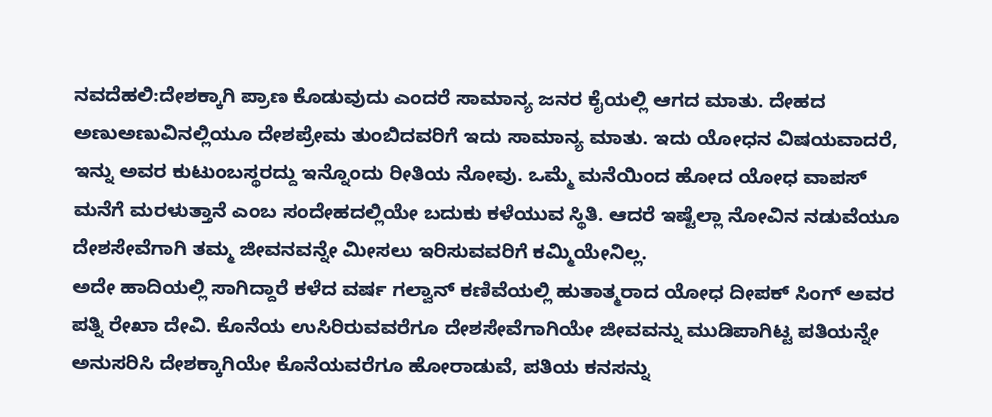ನವದೆಹಲಿ:ದೇಶಕ್ಕಾಗಿ ಪ್ರಾಣ ಕೊಡುವುದು ಎಂದರೆ ಸಾಮಾನ್ಯ ಜನರ ಕೈಯಲ್ಲಿ ಆಗದ ಮಾತು. ದೇಹದ ಅಣುಅಣುವಿನಲ್ಲಿಯೂ ದೇಶಪ್ರೇಮ ತುಂಬಿದವರಿಗೆ ಇದು ಸಾಮಾನ್ಯ ಮಾತು. ಇದು ಯೋಧನ ವಿಷಯವಾದರೆ, ಇನ್ನು ಅವರ ಕುಟುಂಬಸ್ಥರದ್ದು ಇನ್ನೊಂದು ರೀತಿಯ ನೋವು. ಒಮ್ಮೆ ಮನೆಯಿಂದ ಹೋದ ಯೋಧ ವಾಪಸ್‌ ಮನೆಗೆ ಮರಳುತ್ತಾನೆ ಎಂಬ ಸಂದೇಹದಲ್ಲಿಯೇ ಬದುಕು ಕಳೆಯುವ ಸ್ಥಿತಿ. ಆದರೆ ಇಷ್ಟೆಲ್ಲಾ ನೋವಿನ ನಡುವೆಯೂ ದೇಶಸೇವೆಗಾಗಿ ತಮ್ಮ ಜೀವನವನ್ನೇ ಮೀಸಲು ಇರಿಸುವವರಿಗೆ ಕಮ್ಮಿಯೇನಿಲ್ಲ.
ಅದೇ ಹಾದಿಯಲ್ಲಿ ಸಾಗಿದ್ದಾರೆ ಕಳೆದ ವರ್ಷ ಗಲ್ವಾನ್‌ ಕಣಿವೆಯಲ್ಲಿ ಹುತಾತ್ಮರಾದ ಯೋಧ ದೀಪಕ್ ಸಿಂಗ್ ಅವರ ಪತ್ನಿ ರೇಖಾ ದೇವಿ. ಕೊನೆಯ ಉಸಿರಿರುವವರೆಗೂ ದೇಶಸೇವೆಗಾಗಿಯೇ ಜೀವವನ್ನು ಮುಡಿಪಾಗಿಟ್ಟ ಪತಿಯನ್ನೇ ಅನುಸರಿಸಿ ದೇಶಕ್ಕಾಗಿಯೇ ಕೊನೆಯವರೆಗೂ ಹೋರಾಡುವೆ, ಪತಿಯ ಕನಸನ್ನು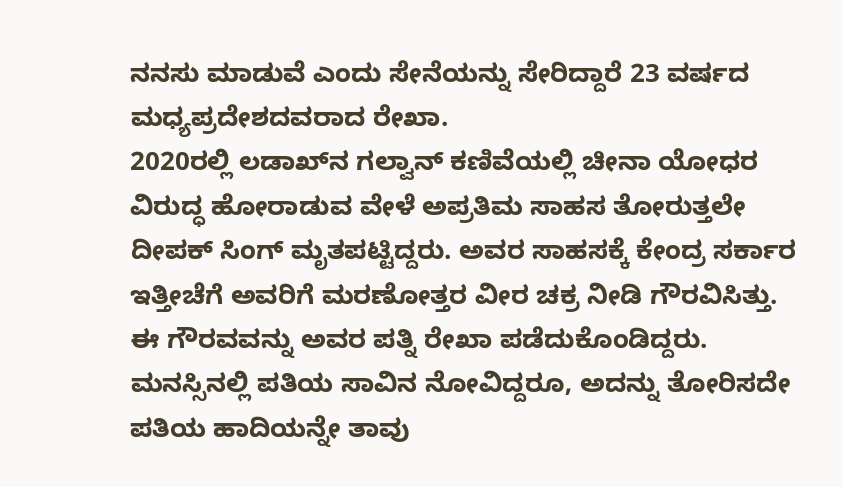ನನಸು ಮಾಡುವೆ ಎಂದು ಸೇನೆಯನ್ನು ಸೇರಿದ್ದಾರೆ 23 ವರ್ಷದ ಮಧ್ಯಪ್ರದೇಶದವರಾದ ರೇಖಾ.
2020ರಲ್ಲಿ ಲಡಾಖ್‍ನ ಗಲ್ವಾನ್ ಕಣಿವೆಯಲ್ಲಿ ಚೀನಾ ಯೋಧರ ವಿರುದ್ಧ ಹೋರಾಡುವ ವೇಳೆ ಅಪ್ರತಿಮ ಸಾಹಸ ತೋರುತ್ತಲೇ ದೀಪಕ್ ಸಿಂಗ್ ಮೃತಪಟ್ಟಿದ್ದರು. ಅವರ ಸಾಹಸಕ್ಕೆ ಕೇಂದ್ರ ಸರ್ಕಾರ ಇತ್ತೀಚೆಗೆ ಅವರಿಗೆ ಮರಣೋತ್ತರ ವೀರ ಚಕ್ರ ನೀಡಿ ಗೌರವಿಸಿತ್ತು. ಈ ಗೌರವವನ್ನು ಅವರ ಪತ್ನಿ ರೇಖಾ ಪಡೆದುಕೊಂಡಿದ್ದರು. ಮನಸ್ಸಿನಲ್ಲಿ ಪತಿಯ ಸಾವಿನ ನೋವಿದ್ದರೂ, ಅದನ್ನು ತೋರಿಸದೇ ಪತಿಯ ಹಾದಿಯನ್ನೇ ತಾವು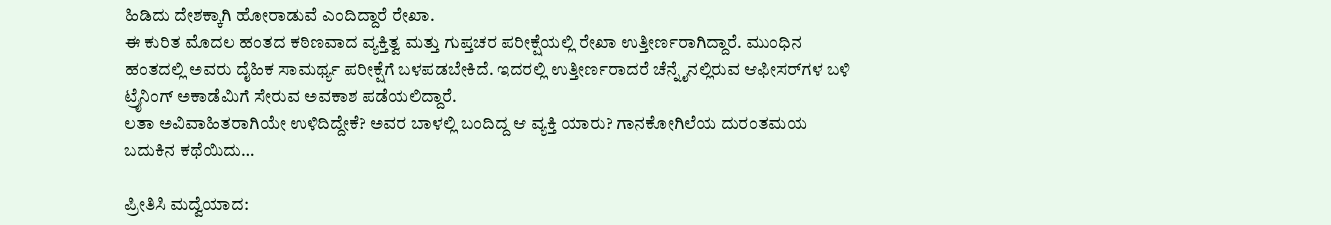ಹಿಡಿದು ದೇಶಕ್ಕಾಗಿ ಹೋರಾಡುವೆ ಎಂದಿದ್ದಾರೆ ರೇಖಾ.
ಈ ಕುರಿತ ಮೊದಲ ಹಂತದ ಕಠಿಣವಾದ ವ್ಯಕ್ತಿತ್ವ ಮತ್ತು ಗುಪ್ತಚರ ಪರೀಕ್ಷೆಯಲ್ಲಿ ರೇಖಾ ಉತ್ತೀರ್ಣರಾಗಿದ್ದಾರೆ. ಮುಂಧಿನ ಹಂತದಲ್ಲಿ ಅವರು ದೈಹಿಕ ಸಾಮರ್ಥ್ಯ ಪರೀಕ್ಷೆಗೆ ಬಳಪಡಬೇಕಿದೆ. ಇದರಲ್ಲಿ ಉತ್ತೀರ್ಣರಾದರೆ ಚೆನ್ನೈನಲ್ಲಿರುವ ಆಫೀಸರ್‌ಗಳ ಬಳಿ ಟ್ರೈನಿಂಗ್ ಅಕಾಡೆಮಿಗೆ ಸೇರುವ ಅವಕಾಶ ಪಡೆಯಲಿದ್ದಾರೆ.
ಲತಾ ಅವಿವಾಹಿತರಾಗಿಯೇ ಉಳಿದಿದ್ದೇಕೆ? ಅವರ ಬಾಳಲ್ಲಿ ಬಂದಿದ್ದ ಆ ವ್ಯಕ್ತಿ ಯಾರು? ಗಾನಕೋಗಿಲೆಯ ದುರಂತಮಯ ಬದುಕಿನ ಕಥೆಯಿದು…

ಪ್ರೀತಿಸಿ ಮದ್ವೆಯಾದ: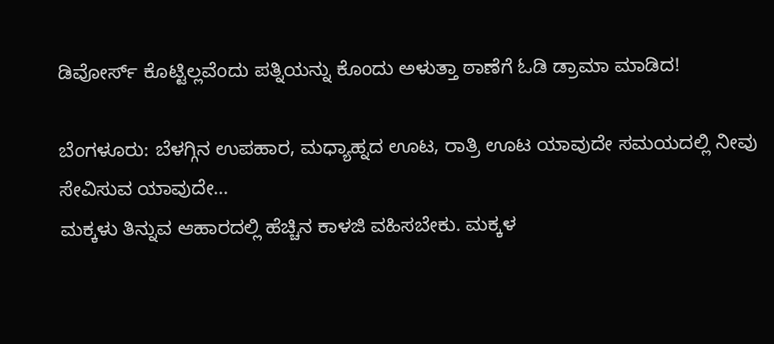ಡಿವೋರ್ಸ್‌ ಕೊಟ್ಟಿಲ್ಲವೆಂದು ಪತ್ನಿಯನ್ನು ಕೊಂದು ಅಳುತ್ತಾ ಠಾಣೆಗೆ ಓಡಿ ಡ್ರಾಮಾ ಮಾಡಿದ!

ಬೆಂಗಳೂರು: ಬೆಳಗ್ಗಿನ ಉಪಹಾರ, ಮಧ್ಯಾಹ್ನದ ಊಟ, ರಾತ್ರಿ ಊಟ ಯಾವುದೇ ಸಮಯದಲ್ಲಿ ನೀವು ಸೇವಿಸುವ ಯಾವುದೇ…
ಮಕ್ಕಳು ತಿನ್ನುವ ಆಹಾರದಲ್ಲಿ ಹೆಚ್ಚಿನ ಕಾಳಜಿ ವಹಿಸಬೇಕು. ಮಕ್ಕಳ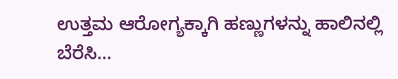ಉತ್ತಮ ಆರೋಗ್ಯಕ್ಕಾಗಿ ಹಣ್ಣುಗಳನ್ನು ಹಾಲಿನಲ್ಲಿ ಬೆರೆಸಿ…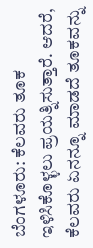ಬೆಂಗಳೂರು: ಕೆಲವರು ತೂಕ ಇಳಿಸಿಕೊಳ್ಳಲು ಪ್ರಯತ್ನಿಸುತ್ತಾರೆ. ಆದರೆ, ಕೆಲವರು ಏನನ್ನೂ ಮಾಡದೆ ತೂಕವನ್ನು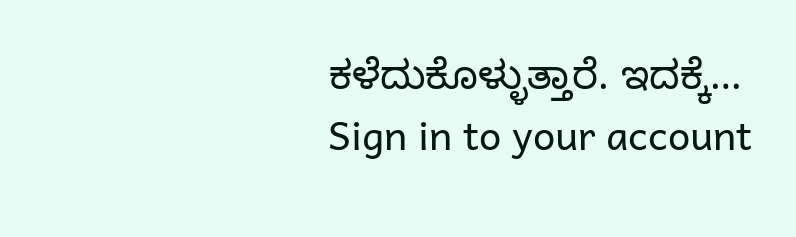ಕಳೆದುಕೊಳ್ಳುತ್ತಾರೆ. ಇದಕ್ಕೆ…
Sign in to your account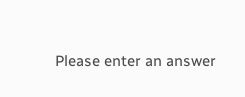Please enter an answer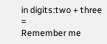in digits:two + three =
Remember me